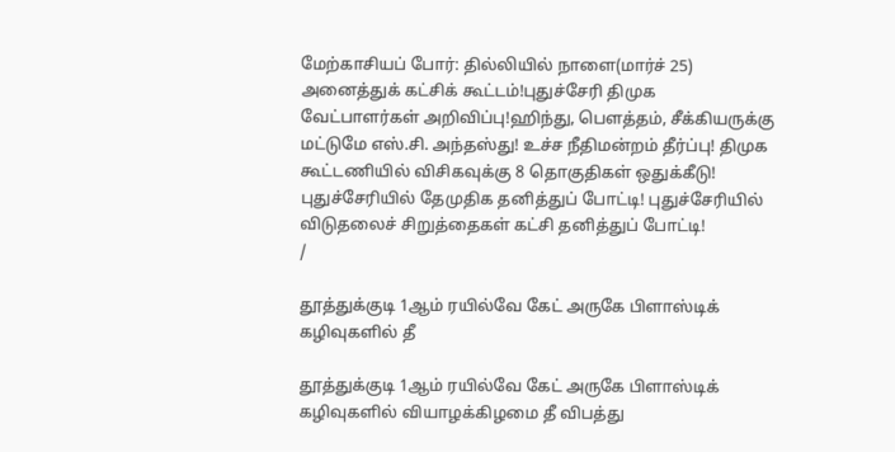மேற்காசியப் போர்: தில்லியில் நாளை(மார்ச் 25) அனைத்துக் கட்சிக் கூட்டம்!புதுச்சேரி திமுக வேட்பாளர்கள் அறிவிப்பு!ஹிந்து, பெளத்தம், சீக்கியருக்கு மட்டுமே எஸ்.சி. அந்தஸ்து! உச்ச நீதிமன்றம் தீர்ப்பு! திமுக கூட்டணியில் விசிகவுக்கு 8 தொகுதிகள் ஒதுக்கீடு! புதுச்சேரியில் தேமுதிக தனித்துப் போட்டி! புதுச்சேரியில் விடுதலைச் சிறுத்தைகள் கட்சி தனித்துப் போட்டி!
/

தூத்துக்குடி 1ஆம் ரயில்வே கேட் அருகே பிளாஸ்டிக் கழிவுகளில் தீ

தூத்துக்குடி 1ஆம் ரயில்வே கேட் அருகே பிளாஸ்டிக் கழிவுகளில் வியாழக்கிழமை தீ விபத்து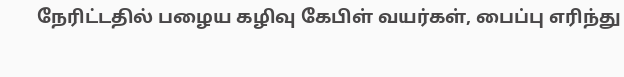நேரிட்டதில் பழைய கழிவு கேபிள் வயர்கள், பைப்பு எரிந்து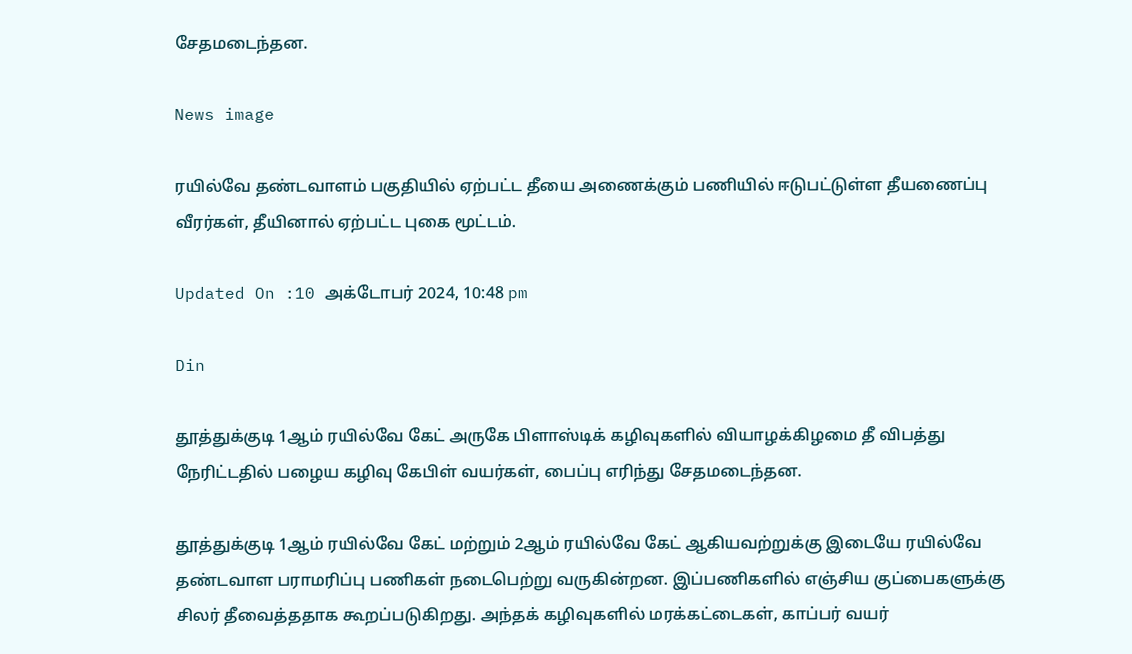சேதமடைந்தன.

News image

ரயில்வே தண்டவாளம் பகுதியில் ஏற்பட்ட தீயை அணைக்கும் பணியில் ஈடுபட்டுள்ள தீயணைப்பு வீரர்கள், தீயினால் ஏற்பட்ட புகை மூட்டம்.

Updated On :10 அக்டோபர் 2024, 10:48 pm

Din

தூத்துக்குடி 1ஆம் ரயில்வே கேட் அருகே பிளாஸ்டிக் கழிவுகளில் வியாழக்கிழமை தீ விபத்து நேரிட்டதில் பழைய கழிவு கேபிள் வயர்கள், பைப்பு எரிந்து சேதமடைந்தன.

தூத்துக்குடி 1ஆம் ரயில்வே கேட் மற்றும் 2ஆம் ரயில்வே கேட் ஆகியவற்றுக்கு இடையே ரயில்வே தண்டவாள பராமரிப்பு பணிகள் நடைபெற்று வருகின்றன. இப்பணிகளில் எஞ்சிய குப்பைகளுக்கு சிலர் தீவைத்ததாக கூறப்படுகிறது. அந்தக் கழிவுகளில் மரக்கட்டைகள், காப்பர் வயர்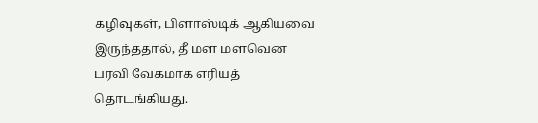கழிவுகள், பிளாஸ்டிக் ஆகியவை இருந்ததால், தீ மள மளவென பரவி வேகமாக எரியத் தொடங்கியது.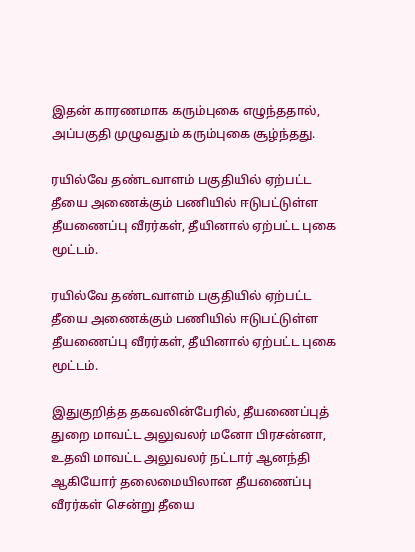இதன் காரணமாக கரும்புகை எழுந்ததால், அப்பகுதி முழுவதும் கரும்புகை சூழ்ந்தது.

ரயில்வே தண்டவாளம் பகுதியில் ஏற்பட்ட தீயை அணைக்கும் பணியில் ஈடுபட்டுள்ள தீயணைப்பு வீரர்கள், தீயினால் ஏற்பட்ட புகை மூட்டம்.

ரயில்வே தண்டவாளம் பகுதியில் ஏற்பட்ட தீயை அணைக்கும் பணியில் ஈடுபட்டுள்ள தீயணைப்பு வீரர்கள், தீயினால் ஏற்பட்ட புகை மூட்டம்.

இதுகுறித்த தகவலின்பேரில், தீயணைப்புத் துறை மாவட்ட அலுவலர் மனோ பிரசன்னா, உதவி மாவட்ட அலுவலர் நட்டார் ஆனந்தி ஆகியோர் தலைமையிலான தீயணைப்பு வீரர்கள் சென்று தீயை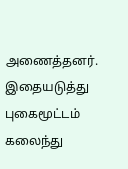அணைத்தனர். இதையடுத்து புகைமூட்டம் கலைந்து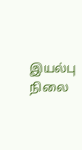இயல்பு நிலை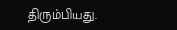திரும்பியது.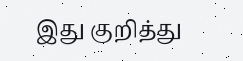இது குறித்து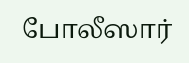போலீஸார்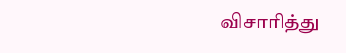விசாரித்து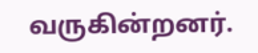வருகின்றனர்.